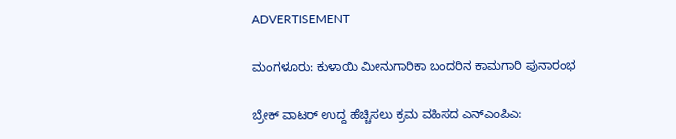ADVERTISEMENT

ಮಂಗಳೂರು: ಕುಳಾಯಿ ಮೀನುಗಾರಿಕಾ ಬಂದರಿನ ಕಾಮಗಾರಿ ಪುನಾರಂಭ

ಬ್ರೇಕ್‌ ವಾಟರ್‌ ಉದ್ದ ಹೆಚ್ಚಿಸಲು ಕ್ರಮ ವಹಿಸದ ಎನ್‌ಎಂಪಿಎ: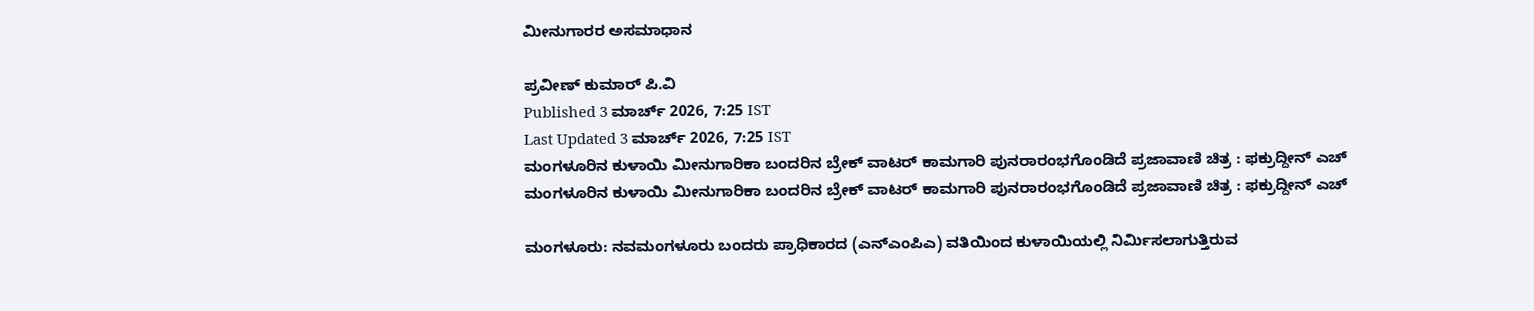ಮೀನುಗಾರರ ಅಸಮಾಧಾನ

ಪ್ರವೀಣ್‌ ಕುಮಾರ್‌ ಪಿ.ವಿ
Published 3 ಮಾರ್ಚ್ 2026, 7:25 IST
Last Updated 3 ಮಾರ್ಚ್ 2026, 7:25 IST
ಮಂಗಳೂರಿನ ಕುಳಾಯಿ ಮೀನುಗಾರಿಕಾ ಬಂದರಿನ ಬ್ರೇಕ್‌ ವಾಟರ್‌ ಕಾಮಗಾರಿ ಪುನರಾರಂಭಗೊಂಡಿದೆ ಪ್ರಜಾವಾಣಿ ಚಿತ್ರ : ಫಕ್ರುದ್ದೀನ್ ಎಚ್
ಮಂಗಳೂರಿನ ಕುಳಾಯಿ ಮೀನುಗಾರಿಕಾ ಬಂದರಿನ ಬ್ರೇಕ್‌ ವಾಟರ್‌ ಕಾಮಗಾರಿ ಪುನರಾರಂಭಗೊಂಡಿದೆ ಪ್ರಜಾವಾಣಿ ಚಿತ್ರ : ಫಕ್ರುದ್ದೀನ್ ಎಚ್

ಮಂಗಳೂರು: ನವಮಂಗಳೂರು ಬಂದರು ಪ್ರಾಧಿಕಾರದ (ಎನ್‌ಎಂಪಿಎ) ವತಿಯಿಂದ ಕುಳಾಯಿಯಲ್ಲಿ ನಿರ್ಮಿಸಲಾಗುತ್ತಿರುವ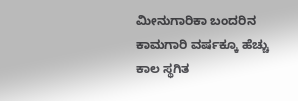ಮೀನುಗಾರಿಕಾ ಬಂದರಿನ ಕಾಮಗಾರಿ ವರ್ಷಕ್ಕೂ ಹೆಚ್ಚು ಕಾಲ ಸ್ಥಗಿತ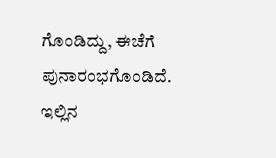ಗೊಂಡಿದ್ದು, ಈಚೆಗೆ ಪುನಾರಂಭಗೊಂಡಿದೆ. ಇಲ್ಲಿನ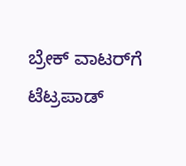ಬ್ರೇಕ್ ವಾಟರ್‌ಗೆ ಟೆಟ್ರಪಾಡ್‌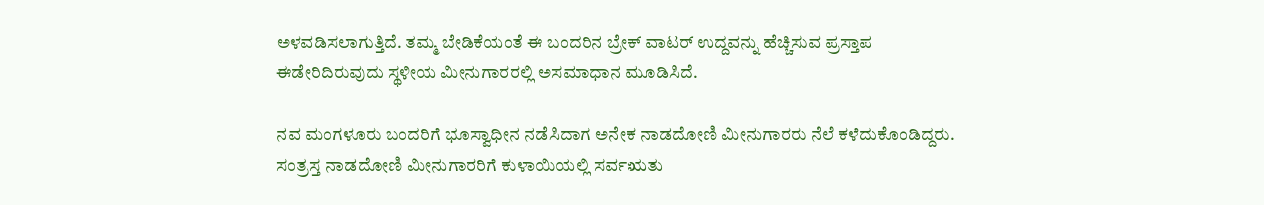ಅಳವಡಿಸಲಾಗುತ್ತಿದೆ. ತಮ್ಮ ಬೇಡಿಕೆಯಂತೆ ಈ ಬಂದರಿನ ಬ್ರೇಕ್‌ ವಾಟರ್‌ ಉದ್ದವನ್ನು ಹೆಚ್ಚಿಸುವ ಪ್ರಸ್ತಾಪ ಈಡೇರಿದಿರುವುದು ಸ್ಥಳೀಯ ಮೀನುಗಾರರಲ್ಲಿ ಅಸಮಾಧಾನ ಮೂಡಿಸಿದೆ.

ನವ ಮಂಗಳೂರು ಬಂದರಿಗೆ ಭೂಸ್ವಾಧೀನ ನಡೆಸಿದಾಗ ಅನೇಕ ನಾಡದೋಣಿ ಮೀನುಗಾರರು ನೆಲೆ ಕಳೆದುಕೊಂಡಿದ್ದರು. ಸಂತ್ರಸ್ತ ನಾಡದೋಣಿ ಮೀನುಗಾರರಿಗೆ ಕುಳಾಯಿಯಲ್ಲಿ ಸರ್ವಋತು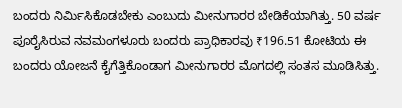ಬಂದರು ನಿರ್ಮಿಸಿಕೊಡಬೇಕು ಎಂಬುದು ಮೀನುಗಾರರ ಬೇಡಿಕೆಯಾಗಿತ್ತು. 50 ವರ್ಷ ಪೂರೈಸಿರುವ ನವಮಂಗಳೂರು ಬಂದರು ಪ್ರಾಧಿಕಾರವು ₹196.51 ಕೋಟಿಯ ಈ ಬಂದರು ಯೋಜನೆ ಕೈಗೆತ್ತಿಕೊಂಡಾಗ ಮೀನುಗಾರರ ಮೊಗದಲ್ಲಿ ಸಂತಸ ಮೂಡಿಸಿತ್ತು.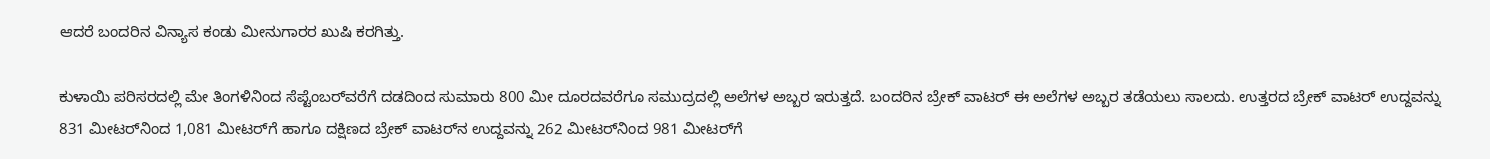ಆದರೆ ಬಂದರಿನ ವಿನ್ಯಾಸ ಕಂಡು ಮೀನುಗಾರರ ಖುಷಿ ಕರಗಿತ್ತು.

ಕುಳಾಯಿ ಪರಿಸರದಲ್ಲಿ ಮೇ ತಿಂಗಳಿನಿಂದ ಸೆಪ್ಟೆಂಬರ್‌ವರೆಗೆ ದಡದಿಂದ ಸುಮಾರು 800 ಮೀ ದೂರದವರೆಗೂ ಸಮುದ್ರದಲ್ಲಿ ಅಲೆಗಳ ಅಬ್ಬರ ಇರುತ್ತದೆ. ಬಂದರಿನ ಬ್ರೇಕ್‌ ವಾಟರ್‌ ಈ ಅಲೆಗಳ ಅಬ್ಬರ ತಡೆಯಲು ಸಾಲದು. ಉತ್ತರದ ಬ್ರೇಕ್‌ ವಾಟರ್‌ ಉದ್ದವನ್ನು 831 ಮೀಟರ್‌ನಿಂದ 1,081 ಮೀಟರ್‌ಗೆ ಹಾಗೂ ದಕ್ಷಿಣದ ಬ್ರೇಕ್ ವಾಟರ್‌ನ ಉದ್ದವನ್ನು 262 ಮೀಟರ್‌ನಿಂದ 981 ಮೀಟರ್‌ಗೆ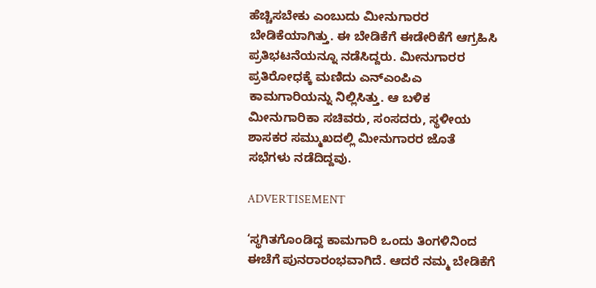ಹೆಚ್ಚಿಸಬೇಕು ಎಂಬುದು ಮೀನುಗಾರರ ಬೇಡಿಕೆಯಾಗಿತ್ತು. ಈ ಬೇಡಿಕೆಗೆ ಈಡೇರಿಕೆಗೆ ಆಗ್ರಹಿಸಿ ಪ್ರತಿಭಟನೆಯನ್ನೂ ನಡೆಸಿದ್ದರು. ಮೀನುಗಾರರ ಪ್ರತಿರೋಧಕ್ಕೆ ಮಣಿದು ಎನ್‌ಎಂಪಿಎ ಕಾಮಗಾರಿಯನ್ನು ನಿಲ್ಲಿಸಿತ್ತು. ಆ ಬಳಿಕ ಮೀನುಗಾರಿಕಾ ಸಚಿವರು, ಸಂಸದರು, ಸ್ಥಳೀಯ ಶಾಸಕರ ಸಮ್ಮುಖದಲ್ಲಿ ಮೀನುಗಾರರ ಜೊತೆ ಸಭೆಗಳು ನಡೆದಿದ್ದವು.

ADVERTISEMENT

‘ಸ್ಥಗಿತಗೊಂಡಿದ್ದ ಕಾಮಗಾರಿ ಒಂದು ತಿಂಗಳಿನಿಂದ ಈಚೆಗೆ ಪುನರಾರಂಭವಾಗಿದೆ. ಆದರೆ ನಮ್ಮ ಬೇಡಿಕೆಗೆ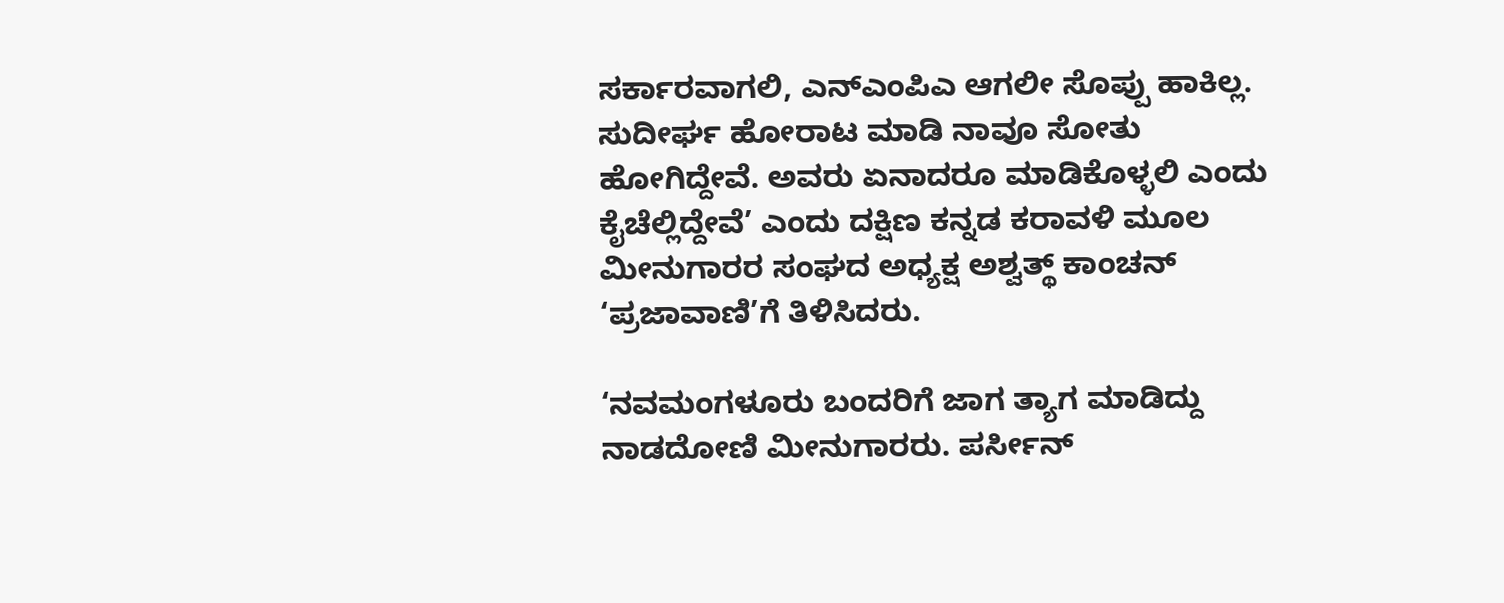ಸರ್ಕಾರವಾಗಲಿ, ಎನ್‌ಎಂಪಿಎ ಆಗಲೀ ಸೊಪ್ಪು ಹಾಕಿಲ್ಲ. ಸುದೀರ್ಘ ಹೋರಾಟ ಮಾಡಿ ನಾವೂ ಸೋತು ಹೋಗಿದ್ದೇವೆ. ಅವರು ಏನಾದರೂ ಮಾಡಿಕೊಳ್ಳಲಿ ಎಂದು ಕೈಚೆಲ್ಲಿದ್ದೇವೆ’ ಎಂದು ದಕ್ಷಿಣ ಕನ್ನಡ ಕರಾವಳಿ ಮೂಲ ಮೀನುಗಾರರ ಸಂಘದ ಅಧ್ಯಕ್ಷ ಅಶ್ವತ್ಥ್‌ ಕಾಂಚನ್‌ ‘ಪ್ರಜಾವಾಣಿ’ಗೆ ತಿಳಿಸಿದರು.

‘ನವಮಂಗಳೂರು ಬಂದರಿಗೆ ಜಾಗ ತ್ಯಾಗ ಮಾಡಿದ್ದು ನಾಡದೋಣಿ ಮೀನುಗಾರರು. ಪರ್ಸೀನ್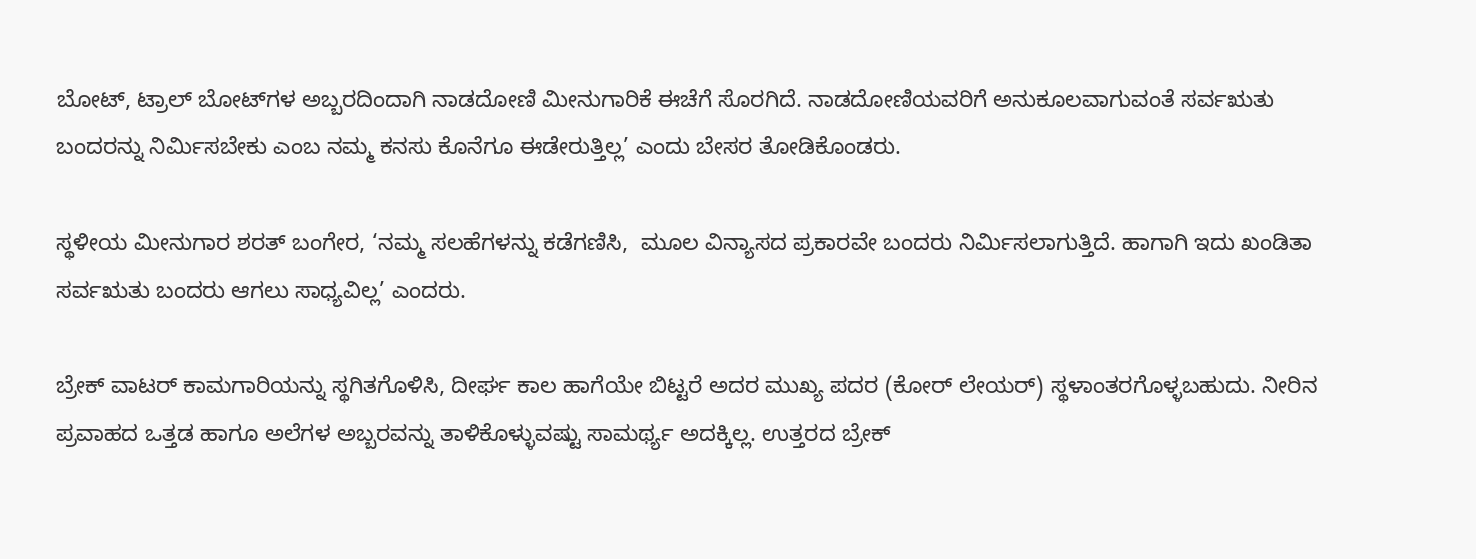ಬೋಟ್, ಟ್ರಾಲ್ ಬೋಟ್‌ಗಳ ಅಬ್ಬರದಿಂದಾಗಿ ನಾಡದೋಣಿ ಮೀನುಗಾರಿಕೆ ಈಚೆಗೆ ಸೊರಗಿದೆ. ನಾಡದೋಣಿಯವರಿಗೆ ಅನುಕೂಲವಾಗುವಂತೆ ಸರ್ವಋತು ಬಂದರನ್ನು ನಿರ್ಮಿಸಬೇಕು ಎಂಬ ನಮ್ಮ ಕನಸು ಕೊನೆಗೂ ಈಡೇರುತ್ತಿಲ್ಲ’ ಎಂದು ಬೇಸರ ತೋಡಿಕೊಂಡರು.

ಸ್ಥಳೀಯ ಮೀನುಗಾರ ಶರತ್‌ ಬಂಗೇರ, ‘ನಮ್ಮ ಸಲಹೆಗಳನ್ನು ಕಡೆಗಣಿಸಿ,  ಮೂಲ ವಿನ್ಯಾಸದ ಪ್ರಕಾರವೇ ಬಂದರು ನಿರ್ಮಿಸಲಾಗುತ್ತಿದೆ. ಹಾಗಾಗಿ ಇದು ಖಂಡಿತಾ ಸರ್ವಋತು ಬಂದರು ಆಗಲು ಸಾಧ್ಯವಿಲ್ಲ’ ಎಂದರು.

ಬ್ರೇಕ್‌ ವಾಟರ್‌ ಕಾಮಗಾರಿಯನ್ನು ಸ್ಥಗಿತಗೊಳಿಸಿ, ದೀರ್ಘ ಕಾಲ ಹಾಗೆಯೇ ಬಿಟ್ಟರೆ ಅದರ ಮುಖ್ಯ ಪದರ (ಕೋರ್‌ ಲೇಯರ್‌) ಸ್ಥಳಾಂತರಗೊಳ್ಳಬಹುದು. ನೀರಿನ ಪ್ರವಾಹದ ಒತ್ತಡ ಹಾಗೂ ಅಲೆಗಳ ಅಬ್ಬರವನ್ನು ತಾಳಿಕೊಳ್ಳುವಷ್ಟು ಸಾಮರ್ಥ್ಯ ಅದಕ್ಕಿಲ್ಲ. ಉತ್ತರದ ಬ್ರೇಕ್‌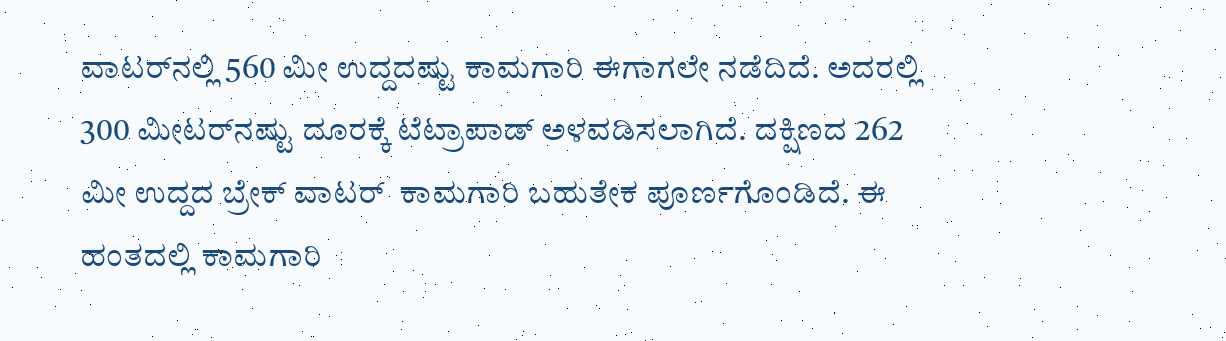ವಾಟರ್‌ನಲ್ಲಿ 560 ಮೀ ಉದ್ದದಷ್ಟು ಕಾಮಗಾರಿ ಈಗಾಗಲೇ ನಡೆದಿದೆ. ಅದರಲ್ಲಿ 300 ಮೀಟರ್‌ನಷ್ಟು ದೂರಕ್ಕೆ ಟೆಟ್ರಾಪಾಡ್‌ ಅಳವಡಿಸಲಾಗಿದೆ. ದಕ್ಷಿಣದ 262 ಮೀ ಉದ್ದದ ಬ್ರೇಕ್‌ ವಾಟರ್‌  ಕಾಮಗಾರಿ ಬಹುತೇಕ ಪೂರ್ಣಗೊಂಡಿದೆ. ಈ ಹಂತದಲ್ಲಿ ಕಾಮಗಾರಿ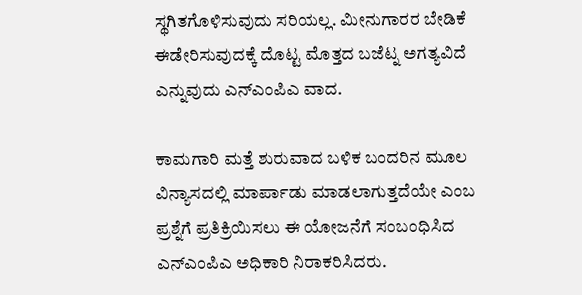ಸ್ಥಗಿತಗೊಳಿಸುವುದು ಸರಿಯಲ್ಲ. ಮೀನುಗಾರರ ಬೇಡಿಕೆ ಈಡೇರಿಸುವುದಕ್ಕೆ ದೊಟ್ಟ ಮೊತ್ತದ ಬಜೆಟ್ನ ಅಗತ್ಯವಿದೆ ಎನ್ನುವುದು ಎನ್‌ಎಂಪಿಎ ವಾದ.

ಕಾಮಗಾರಿ ಮತ್ತೆ ಶುರುವಾದ ಬಳಿಕ ಬಂದರಿನ ಮೂಲ ವಿನ್ಯಾಸದಲ್ಲಿ ಮಾರ್ಪಾಡು ಮಾಡಲಾಗುತ್ತದೆಯೇ ಎಂಬ ಪ್ರಶ್ನೆಗೆ ಪ್ರತಿಕ್ರಿಯಿಸಲು ಈ ಯೋಜನೆಗೆ ಸಂಬಂಧಿಸಿದ ಎನ್ಎಂಪಿಎ ಅಧಿಕಾರಿ ನಿರಾಕರಿಸಿದರು.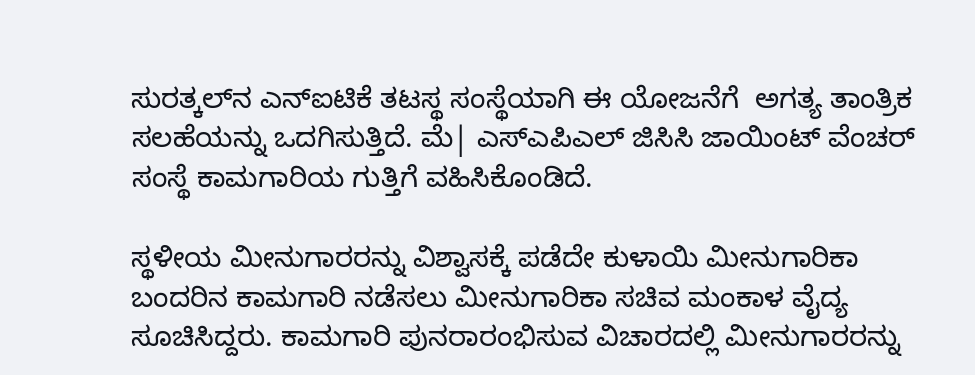ಸುರತ್ಕಲ್‌ನ ಎನ್‌ಐಟಿಕೆ ತಟಸ್ಥ ಸಂಸ್ಥೆಯಾಗಿ ಈ ಯೋಜನೆಗೆ  ಅಗತ್ಯ ತಾಂತ್ರಿಕ ಸಲಹೆಯನ್ನು ಒದಗಿಸುತ್ತಿದೆ. ಮೆ| ಎಸ್‌ಎಪಿಎಲ್‌ ಜಿಸಿಸಿ ಜಾಯಿಂಟ್ ವೆಂಚರ್‌ ಸಂಸ್ಥೆ ಕಾಮಗಾರಿಯ ಗುತ್ತಿಗೆ ವಹಿಸಿಕೊಂಡಿದೆ.

ಸ್ಥಳೀಯ ಮೀನುಗಾರರನ್ನು ವಿಶ್ವಾಸಕ್ಕೆ ಪಡೆದೇ ಕುಳಾಯಿ ಮೀನುಗಾರಿಕಾ ಬಂದರಿನ ಕಾಮಗಾರಿ ನಡೆಸಲು ಮೀನುಗಾರಿಕಾ ಸಚಿವ ಮಂಕಾಳ ವೈದ್ಯ ಸೂಚಿಸಿದ್ದರು. ಕಾಮಗಾರಿ ಪುನರಾರಂಭಿಸುವ ವಿಚಾರದಲ್ಲಿ ಮೀನುಗಾರರನ್ನು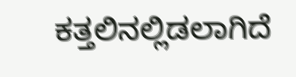ಕತ್ತಲಿನಲ್ಲಿಡಲಾಗಿದೆ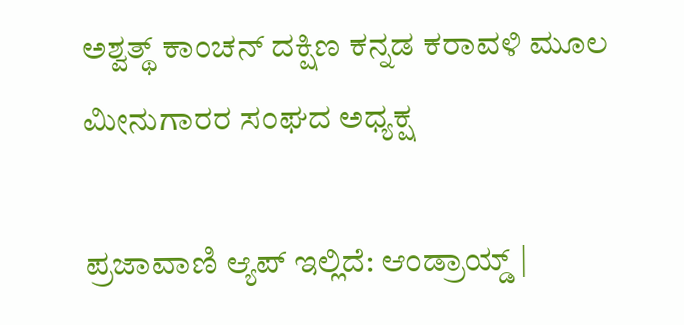ಅಶ್ವತ್ಥ್‌ ಕಾಂಚನ್‌ ದಕ್ಷಿಣ ಕನ್ನಡ ಕರಾವಳಿ ಮೂಲ ಮೀನುಗಾರರ ಸಂಘದ ಅಧ್ಯಕ್ಷ

ಪ್ರಜಾವಾಣಿ ಆ್ಯಪ್ ಇಲ್ಲಿದೆ: ಆಂಡ್ರಾಯ್ಡ್ |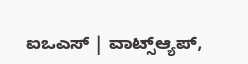ಐಒಎಸ್ | ವಾಟ್ಸ್ಆ್ಯಪ್,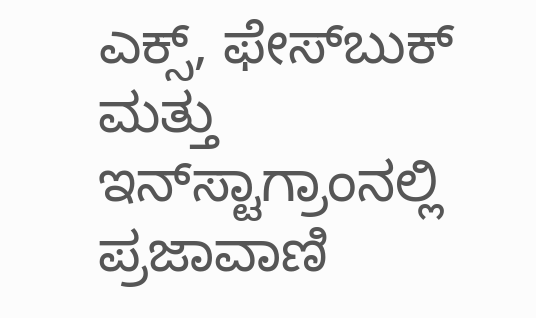ಎಕ್ಸ್, ಫೇಸ್‌ಬುಕ್ ಮತ್ತು ಇನ್‌ಸ್ಟಾಗ್ರಾಂನಲ್ಲಿ ಪ್ರಜಾವಾಣಿ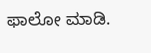ಫಾಲೋ ಮಾಡಿ.